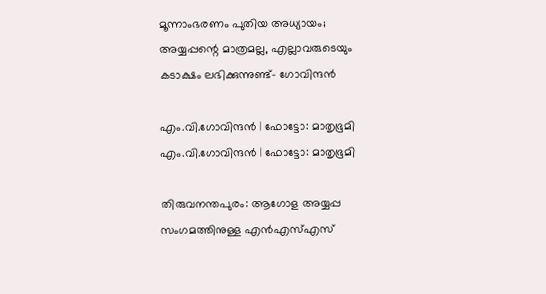മൂന്നാംഭരണം പുതിയ അധ്യായം; അയ്യപ്പന്റെ മാത്രമല്ല, എല്ലാവരുടെയും കടാക്ഷം ലഭിക്കുന്നുണ്ട്- ഗോവിന്ദൻ

എം.വി.ഗോവിന്ദൻ | ഫോട്ടോ: മാതൃഭൂമി
എം.വി.ഗോവിന്ദൻ | ഫോട്ടോ: മാതൃഭൂമി

തിരുവനന്തപുരം: ആഗോള അയ്യപ്പ സംഗമത്തിനുള്ള എൻഎസ്എസ്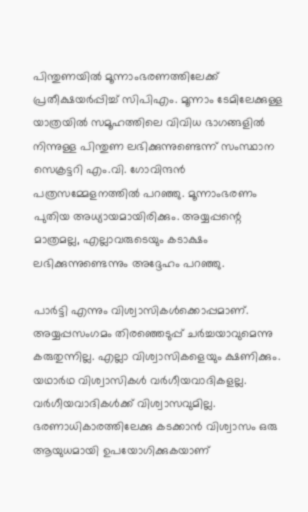പിന്തുണയിൽ മൂന്നാംഭരണത്തിലേക്ക് പ്രതീക്ഷയർപ്പിച്ച് സിപിഎം. മൂന്നാം ടേമിലേക്കുള്ള യാത്രയിൽ സമൂഹത്തിലെ വിവിധ ഭാഗങ്ങളിൽ നിന്നുള്ള പിന്തുണ ലഭിക്കുന്നുണ്ടെന്ന് സംസ്ഥാന സെക്രട്ടറി എം.വി. ഗോവിന്ദൻ പത്രസമ്മേളനത്തിൽ പറഞ്ഞു. മൂന്നാംഭരണം പുതിയ അധ്യായമായിരിക്കും. അയ്യപ്പന്റെ മാത്രമല്ല, എല്ലാവരുടെയും കടാക്ഷം ലഭിക്കുന്നുണ്ടെന്നും അദ്ദേഹം പറഞ്ഞു.

പാർട്ടി എന്നും വിശ്വാസികൾക്കൊപ്പമാണ്. അയ്യപ്പസംഗമം തിരഞ്ഞെടുപ്പ് ചർച്ചയാവുമെന്നു കരുതുന്നില്ല. എല്ലാ വിശ്വാസികളെയും ക്ഷണിക്കും. യഥാർഥ വിശ്വാസികൾ വർഗീയവാദികളല്ല. വർഗീയവാദികൾക്ക് വിശ്വാസവുമില്ല. ഭരണാധികാരത്തിലേക്കു കടക്കാൻ വിശ്വാസം ഒരു ആയുധമായി ഉപയോഗിക്കുകയാണ്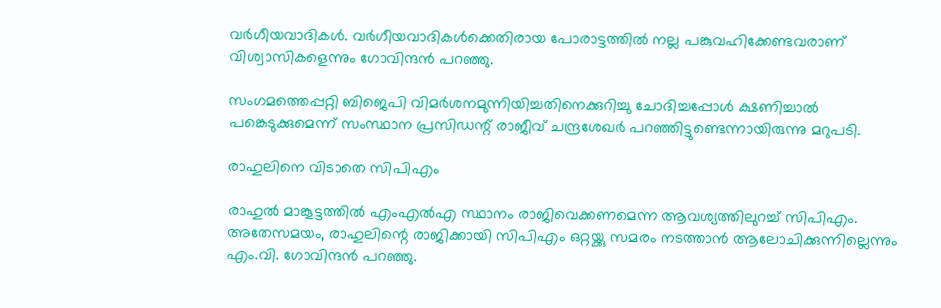വർഗീയവാദികൾ. വർഗീയവാദികൾക്കെതിരായ പോരാട്ടത്തിൽ നല്ല പങ്കുവഹിക്കേണ്ടവരാണ് വിശ്വാസികളെന്നും ഗോവിന്ദൻ പറഞ്ഞു.

സംഗമത്തെപ്പറ്റി ബിജെപി വിമർശനമുന്നിയിച്ചതിനെക്കുറിച്ചു ചോദിച്ചപ്പോൾ ക്ഷണിച്ചാൽ പങ്കെടുക്കുമെന്ന് സംസ്ഥാന പ്രസിഡന്റ് രാജീവ് ചന്ദ്രശേഖർ പറഞ്ഞിട്ടുണ്ടെന്നായിരുന്നു മറുപടി.

രാഹുലിനെ വിടാതെ സിപിഎം

രാഹുൽ മാങ്കൂട്ടത്തിൽ എംഎൽഎ സ്ഥാനം രാജിവെക്കണമെന്ന ആവശ്യത്തിലുറച്ച് സിപിഎം. അതേസമയം, രാഹുലിന്റെ രാജിക്കായി സിപിഎം ഒറ്റയ്ക്കു സമരം നടത്താൻ ആലോചിക്കുന്നില്ലെന്നും എം.വി. ഗോവിന്ദൻ പറഞ്ഞു.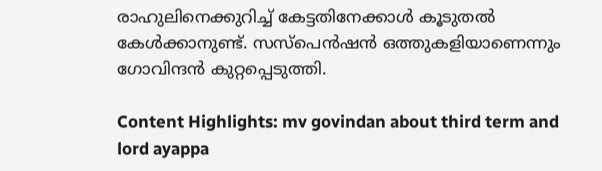രാഹുലിനെക്കുറിച്ച് കേട്ടതിനേക്കാൾ കൂടുതൽ കേൾക്കാനുണ്ട്. സസ്പെൻഷൻ‍ ഒത്തുകളിയാണെന്നും ഗോവിന്ദൻ കുറ്റപ്പെടുത്തി.

Content Highlights: mv govindan about third term and lord ayappa